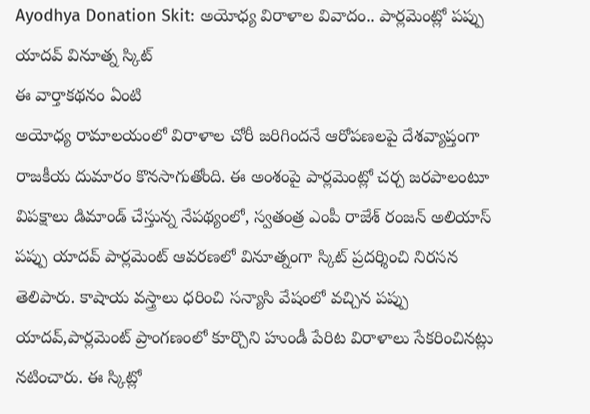Ayodhya Donation Skit: అయోధ్య విరాళాల వివాదం.. పార్లమెంట్లో పప్పు యాదవ్ వినూత్న స్కిట్
ఈ వార్తాకథనం ఏంటి
అయోధ్య రామాలయంలో విరాళాల చోరీ జరిగిందనే ఆరోపణలపై దేశవ్యాప్తంగా రాజకీయ దుమారం కొనసాగుతోంది. ఈ అంశంపై పార్లమెంట్లో చర్చ జరపాలంటూ విపక్షాలు డిమాండ్ చేస్తున్న నేపథ్యంలో, స్వతంత్ర ఎంపీ రాజేశ్ రంజన్ అలియాస్ పప్పు యాదవ్ పార్లమెంట్ ఆవరణలో వినూత్నంగా స్కిట్ ప్రదర్శించి నిరసన తెలిపారు. కాషాయ వస్త్రాలు ధరించి సన్యాసి వేషంలో వచ్చిన పప్పు యాదవ్,పార్లమెంట్ ప్రాంగణంలో కూర్చొని హుండీ పేరిట విరాళాలు సేకరించినట్లు నటించారు. ఈ స్కిట్లో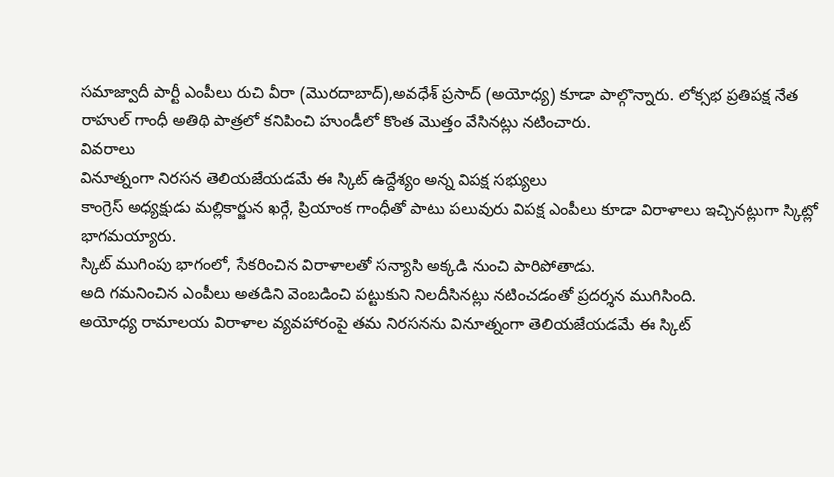సమాజ్వాదీ పార్టీ ఎంపీలు రుచి వీరా (మొరదాబాద్),అవధేశ్ ప్రసాద్ (అయోధ్య) కూడా పాల్గొన్నారు. లోక్సభ ప్రతిపక్ష నేత రాహుల్ గాంధీ అతిథి పాత్రలో కనిపించి హుండీలో కొంత మొత్తం వేసినట్లు నటించారు.
వివరాలు
వినూత్నంగా నిరసన తెలియజేయడమే ఈ స్కిట్ ఉద్దేశ్యం అన్న విపక్ష సభ్యులు
కాంగ్రెస్ అధ్యక్షుడు మల్లికార్జున ఖర్గే, ప్రియాంక గాంధీతో పాటు పలువురు విపక్ష ఎంపీలు కూడా విరాళాలు ఇచ్చినట్లుగా స్కిట్లో భాగమయ్యారు.
స్కిట్ ముగింపు భాగంలో, సేకరించిన విరాళాలతో సన్యాసి అక్కడి నుంచి పారిపోతాడు.
అది గమనించిన ఎంపీలు అతడిని వెంబడించి పట్టుకుని నిలదీసినట్లు నటించడంతో ప్రదర్శన ముగిసింది.
అయోధ్య రామాలయ విరాళాల వ్యవహారంపై తమ నిరసనను వినూత్నంగా తెలియజేయడమే ఈ స్కిట్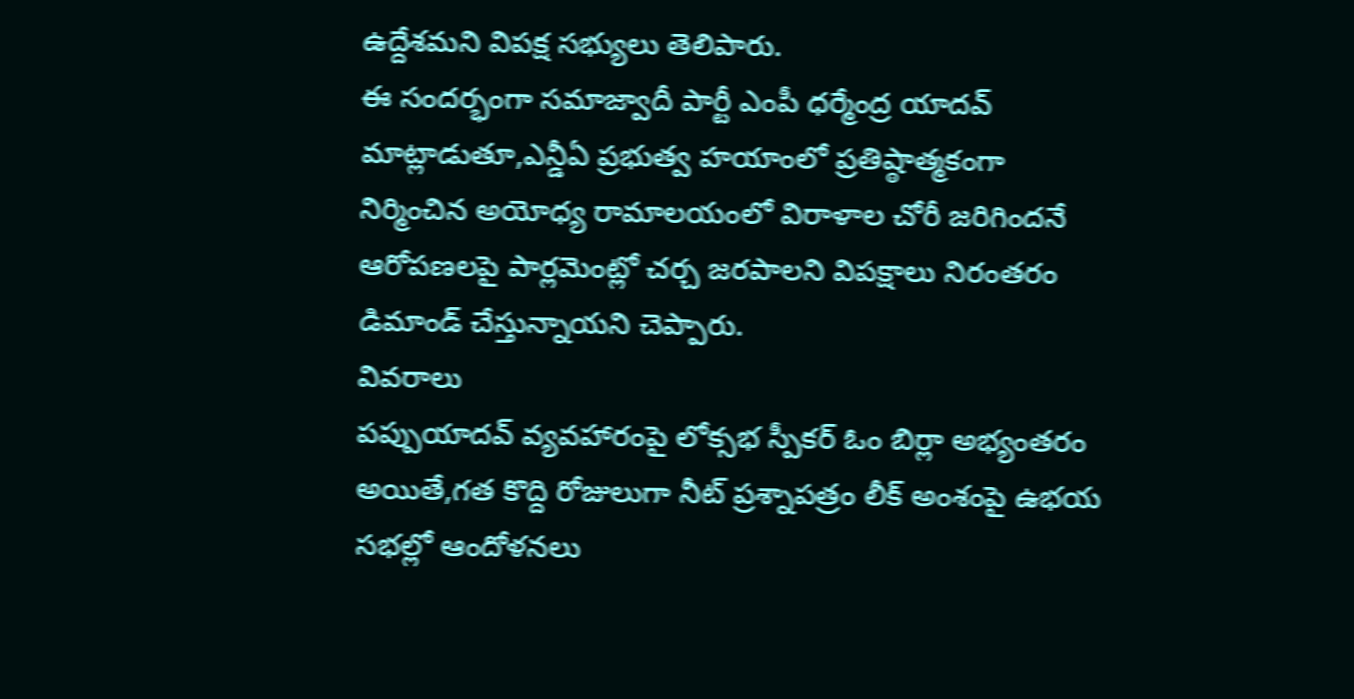ఉద్దేశమని విపక్ష సభ్యులు తెలిపారు.
ఈ సందర్భంగా సమాజ్వాదీ పార్టీ ఎంపీ ధర్మేంద్ర యాదవ్ మాట్లాడుతూ,ఎన్డీఏ ప్రభుత్వ హయాంలో ప్రతిష్ఠాత్మకంగా నిర్మించిన అయోధ్య రామాలయంలో విరాళాల చోరీ జరిగిందనే ఆరోపణలపై పార్లమెంట్లో చర్చ జరపాలని విపక్షాలు నిరంతరం డిమాండ్ చేస్తున్నాయని చెప్పారు.
వివరాలు
పప్పుయాదవ్ వ్యవహారంపై లోక్సభ స్పీకర్ ఓం బిర్లా అభ్యంతరం
అయితే,గత కొద్ది రోజులుగా నీట్ ప్రశ్నాపత్రం లీక్ అంశంపై ఉభయ సభల్లో ఆందోళనలు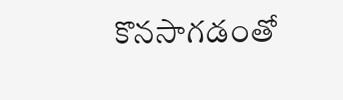కొనసాగడంతో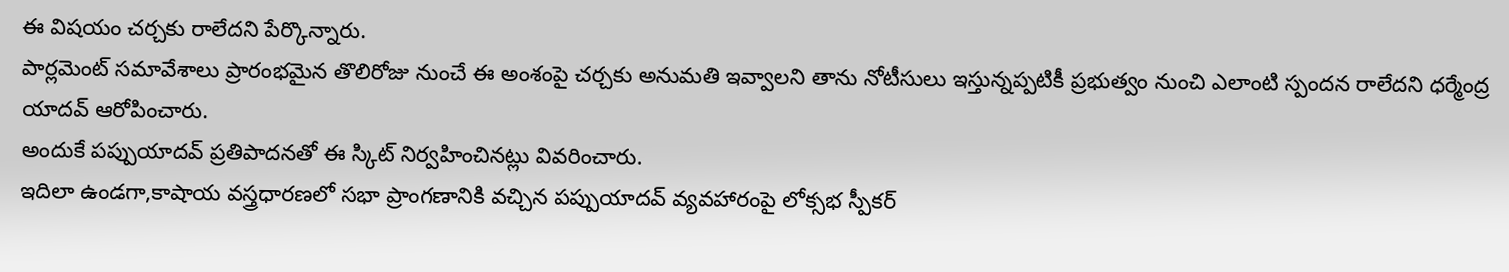ఈ విషయం చర్చకు రాలేదని పేర్కొన్నారు.
పార్లమెంట్ సమావేశాలు ప్రారంభమైన తొలిరోజు నుంచే ఈ అంశంపై చర్చకు అనుమతి ఇవ్వాలని తాను నోటీసులు ఇస్తున్నప్పటికీ ప్రభుత్వం నుంచి ఎలాంటి స్పందన రాలేదని ధర్మేంద్ర యాదవ్ ఆరోపించారు.
అందుకే పప్పుయాదవ్ ప్రతిపాదనతో ఈ స్కిట్ నిర్వహించినట్లు వివరించారు.
ఇదిలా ఉండగా,కాషాయ వస్త్రధారణలో సభా ప్రాంగణానికి వచ్చిన పప్పుయాదవ్ వ్యవహారంపై లోక్సభ స్పీకర్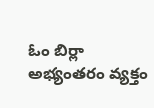ఓం బిర్లా అభ్యంతరం వ్యక్తం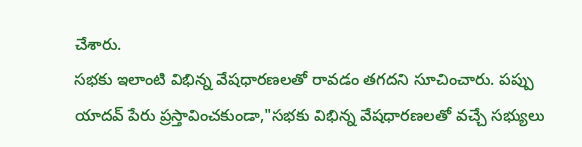చేశారు.
సభకు ఇలాంటి విభిన్న వేషధారణలతో రావడం తగదని సూచించారు. పప్పు యాదవ్ పేరు ప్రస్తావించకుండా,"సభకు విభిన్న వేషధారణలతో వచ్చే సభ్యులు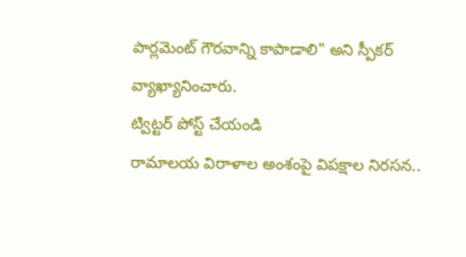పార్లమెంట్ గౌరవాన్ని కాపాడాలి" అని స్పీకర్ వ్యాఖ్యానించారు.
ట్విట్టర్ పోస్ట్ చేయండి
రామాలయ విరాళాల అంశంపై విపక్షాల నిరసన..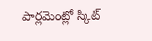పార్లమెంట్లో స్కిట్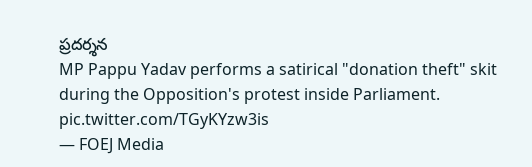ప్రదర్శన
MP Pappu Yadav performs a satirical "donation theft" skit during the Opposition's protest inside Parliament. pic.twitter.com/TGyKYzw3is
— FOEJ Media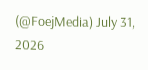(@FoejMedia) July 31, 2026